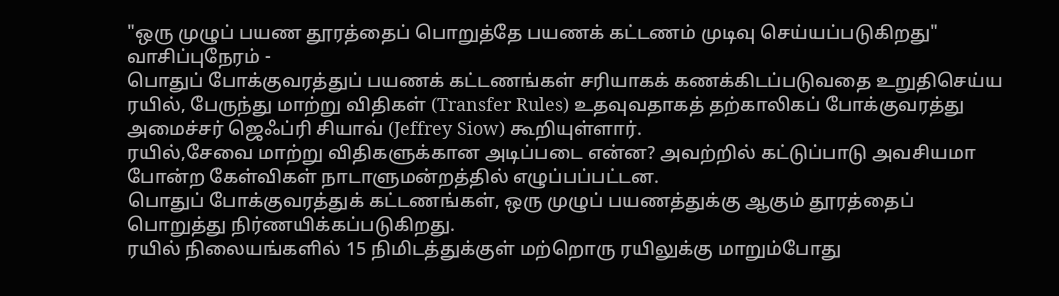"ஒரு முழுப் பயண தூரத்தைப் பொறுத்தே பயணக் கட்டணம் முடிவு செய்யப்படுகிறது"
வாசிப்புநேரம் -
பொதுப் போக்குவரத்துப் பயணக் கட்டணங்கள் சரியாகக் கணக்கிடப்படுவதை உறுதிசெய்ய ரயில், பேருந்து மாற்று விதிகள் (Transfer Rules) உதவுவதாகத் தற்காலிகப் போக்குவரத்து அமைச்சர் ஜெஃப்ரி சியாவ் (Jeffrey Siow) கூறியுள்ளார்.
ரயில்,சேவை மாற்று விதிகளுக்கான அடிப்படை என்ன? அவற்றில் கட்டுப்பாடு அவசியமா போன்ற கேள்விகள் நாடாளுமன்றத்தில் எழுப்பப்பட்டன.
பொதுப் போக்குவரத்துக் கட்டணங்கள், ஒரு முழுப் பயணத்துக்கு ஆகும் தூரத்தைப் பொறுத்து நிர்ணயிக்கப்படுகிறது.
ரயில் நிலையங்களில் 15 நிமிடத்துக்குள் மற்றொரு ரயிலுக்கு மாறும்போது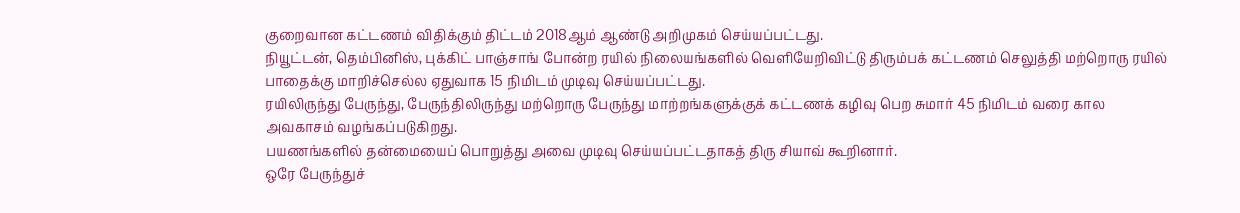குறைவான கட்டணம் விதிக்கும் திட்டம் 2018ஆம் ஆண்டு அறிமுகம் செய்யப்பட்டது.
நியூட்டன், தெம்பினிஸ், புக்கிட் பாஞ்சாங் போன்ற ரயில் நிலையங்களில் வெளியேறிவிட்டு திரும்பக் கட்டணம் செலுத்தி மற்றொரு ரயில் பாதைக்கு மாறிச்செல்ல ஏதுவாக 15 நிமிடம் முடிவு செய்யப்பட்டது.
ரயிலிருந்து பேருந்து, பேருந்திலிருந்து மற்றொரு பேருந்து மாற்றங்களுக்குக் கட்டணக் கழிவு பெற சுமார் 45 நிமிடம் வரை கால அவகாசம் வழங்கப்படுகிறது.
பயணங்களில் தன்மையைப் பொறுத்து அவை முடிவு செய்யப்பட்டதாகத் திரு சியாவ் கூறினார்.
ஒரே பேருந்துச்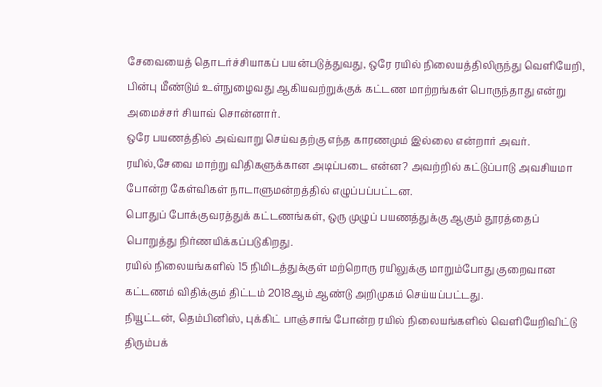சேவையைத் தொடர்ச்சியாகப் பயன்படுத்துவது, ஒரே ரயில் நிலையத்திலிருந்து வெளியேறி, பின்பு மீண்டும் உள்நுழைவது ஆகியவற்றுக்குக் கட்டண மாற்றங்கள் பொருந்தாது என்று அமைச்சர் சியாவ் சொன்னார்.
ஒரே பயணத்தில் அவ்வாறு செய்வதற்கு எந்த காரணமும் இல்லை என்றார் அவர்.
ரயில்,சேவை மாற்று விதிகளுக்கான அடிப்படை என்ன? அவற்றில் கட்டுப்பாடு அவசியமா போன்ற கேள்விகள் நாடாளுமன்றத்தில் எழுப்பப்பட்டன.
பொதுப் போக்குவரத்துக் கட்டணங்கள், ஒரு முழுப் பயணத்துக்கு ஆகும் தூரத்தைப் பொறுத்து நிர்ணயிக்கப்படுகிறது.
ரயில் நிலையங்களில் 15 நிமிடத்துக்குள் மற்றொரு ரயிலுக்கு மாறும்போது குறைவான கட்டணம் விதிக்கும் திட்டம் 2018ஆம் ஆண்டு அறிமுகம் செய்யப்பட்டது.
நியூட்டன், தெம்பினிஸ், புக்கிட் பாஞ்சாங் போன்ற ரயில் நிலையங்களில் வெளியேறிவிட்டு திரும்பக்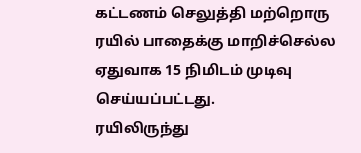கட்டணம் செலுத்தி மற்றொரு ரயில் பாதைக்கு மாறிச்செல்ல ஏதுவாக 15 நிமிடம் முடிவு செய்யப்பட்டது.
ரயிலிருந்து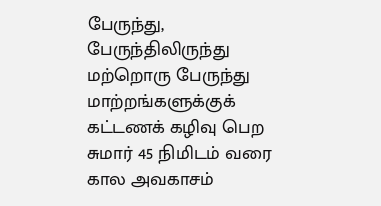பேருந்து, பேருந்திலிருந்து மற்றொரு பேருந்து மாற்றங்களுக்குக் கட்டணக் கழிவு பெற சுமார் 45 நிமிடம் வரை கால அவகாசம்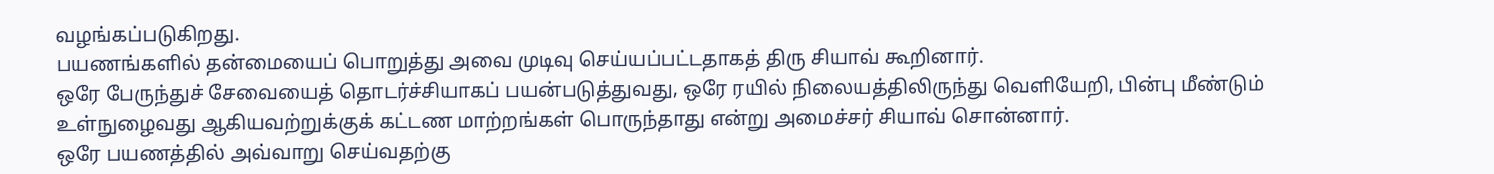வழங்கப்படுகிறது.
பயணங்களில் தன்மையைப் பொறுத்து அவை முடிவு செய்யப்பட்டதாகத் திரு சியாவ் கூறினார்.
ஒரே பேருந்துச் சேவையைத் தொடர்ச்சியாகப் பயன்படுத்துவது, ஒரே ரயில் நிலையத்திலிருந்து வெளியேறி, பின்பு மீண்டும் உள்நுழைவது ஆகியவற்றுக்குக் கட்டண மாற்றங்கள் பொருந்தாது என்று அமைச்சர் சியாவ் சொன்னார்.
ஒரே பயணத்தில் அவ்வாறு செய்வதற்கு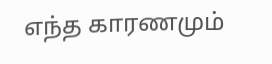எந்த காரணமும்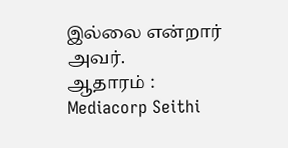இல்லை என்றார் அவர்.
ஆதாரம் : Mediacorp Seithi